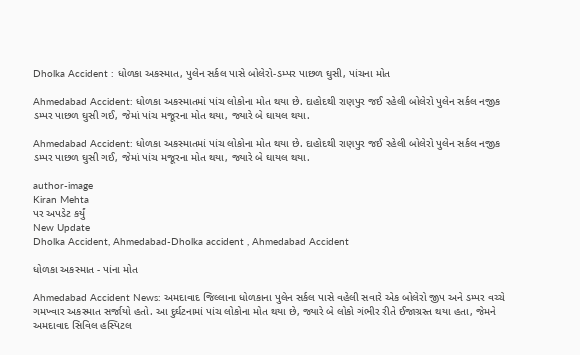Dholka Accident : ધોળકા અકસ્માત, પુલેન સર્કલ પાસે બોલેરો-ડમ્પર પાછળ ઘુસી, પાંચના મોત

Ahmedabad Accident: ધોળકા અકસ્માતમાં પાંચ લોકોના મોત થયા છે. દાહોદથી રાણપુર જઈ રહેલી બોલેરો પુલેન સર્કલ નજીક ડમ્પર પાછળ ઘુસી ગઈ, જેમાં પાંચ મજૂરના મોત થયા, જ્યારે બે ઘાયલ થયા.

Ahmedabad Accident: ધોળકા અકસ્માતમાં પાંચ લોકોના મોત થયા છે. દાહોદથી રાણપુર જઈ રહેલી બોલેરો પુલેન સર્કલ નજીક ડમ્પર પાછળ ઘુસી ગઈ, જેમાં પાંચ મજૂરના મોત થયા, જ્યારે બે ઘાયલ થયા.

author-image
Kiran Mehta
પર અપડેટ કર્યું
New Update
Dholka Accident, Ahmedabad-Dholka accident , Ahmedabad Accident

ધોળકા અકસ્માત - પાંના મોત

Ahmedabad Accident News: અમદાવાદ જિલ્લાના ધોળકાના પુલેન સર્કલ પાસે વહેલી સવારે એક બોલેરો જીપ અને ડમ્પર વચ્ચે ગમખ્વાર અકસ્માત સર્જાયો હતો. આ દુર્ઘટનામાં પાંચ લોકોના મોત થયા છે, જ્યારે બે લોકો ગંભીર રીતે ઈજાગ્રસ્ત થયા હતા, જેમને અમદાવાદ સિવિલ હસ્પિટલ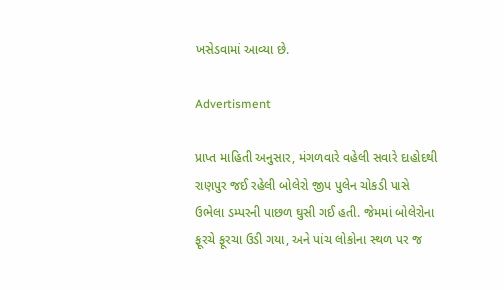ખસેડવામાં આવ્યા છે.

Advertisment

પ્રાપ્ત માહિતી અનુસાર, મંગળવારે વહેલી સવારે દાહોદથી રાણપુર જઈ રહેલી બોલેરો જીપ પુલેન ચોકડી પાસે ઉભેલા ડમ્પરની પાછળ ઘુસી ગઈ હતી. જેમમાં બોલેરોના ફૂરચે ફૂરચા ઉડી ગયા, અને પાંચ લોકોના સ્થળ પર જ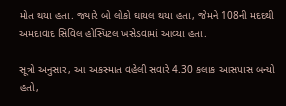મોત થયા હતા. જ્યારે બો લોકો ઘાયલ થયા હતા, જેમને 108ની મદદથી અમદાવાદ સિવિલ હોસ્પિટલ ખસેડવામાં આવ્યા હતા.

સૂત્રો અનુસાર, આ અકસ્માત વહેલી સવારે 4.30 કલાક આસપાસ બન્યો હતો,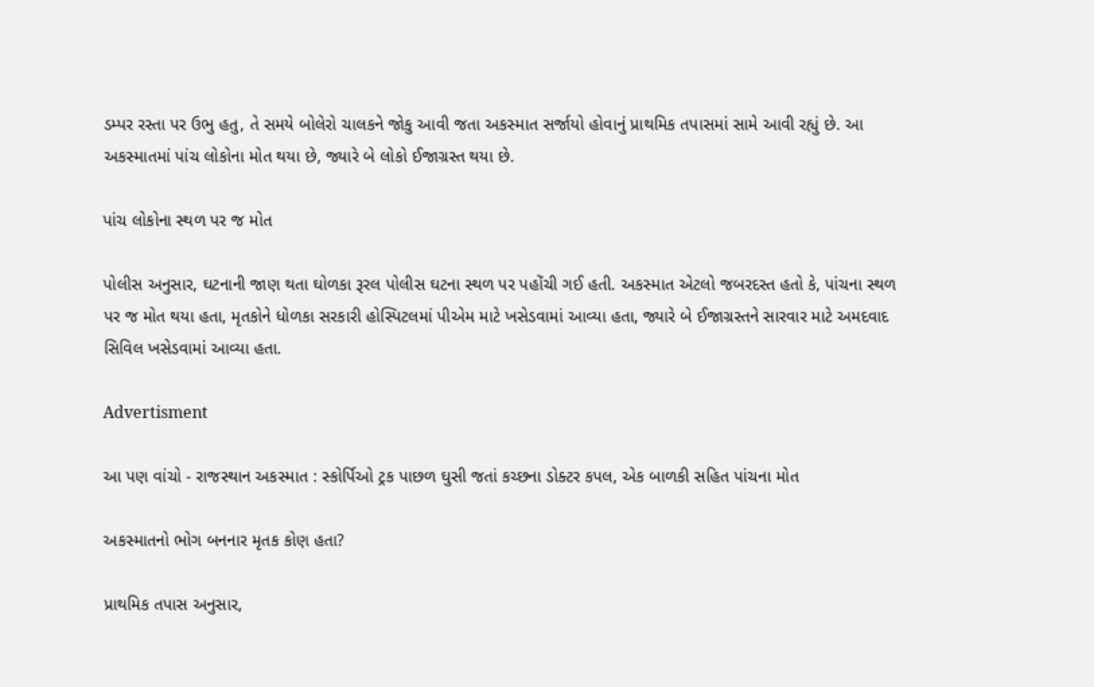ડમ્પર રસ્તા પર ઉભુ હતુ, તે સમયે બોલેરો ચાલકને જોકુ આવી જતા અકસ્માત સર્જાયો હોવાનું પ્રાથમિક તપાસમાં સામે આવી રહ્યું છે. આ અકસ્માતમાં પાંચ લોકોના મોત થયા છે, જ્યારે બે લોકો ઈજાગ્રસ્ત થયા છે.

પાંચ લોકોના સ્થળ પર જ મોત

પોલીસ અનુસાર, ઘટનાની જાણ થતા ઘોળકા રૂરલ પોલીસ ઘટના સ્થળ પર પહોંચી ગઈ હતી. અકસ્માત એટલો જબરદસ્ત હતો કે, પાંચના સ્થળ પર જ મોત થયા હતા, મૃતકોને ધોળકા સરકારી હોસ્પિટલમાં પીએમ માટે ખસેડવામાં આવ્યા હતા, જ્યારે બે ઈજાગ્રસ્તને સારવાર માટે અમદવાદ સિવિલ ખસેડવામાં આવ્યા હતા.

Advertisment

આ પણ વાંચો - રાજસ્થાન અકસ્માત : સ્કોર્પિઓ ટ્રક પાછળ ઘુસી જતાં કચ્છના ડોક્ટર કપલ, એક બાળકી સહિત પાંચના મોત

અકસ્માતનો ભોગ બનનાર મૃતક કોણ હતા?

પ્રાથમિક તપાસ અનુસાર,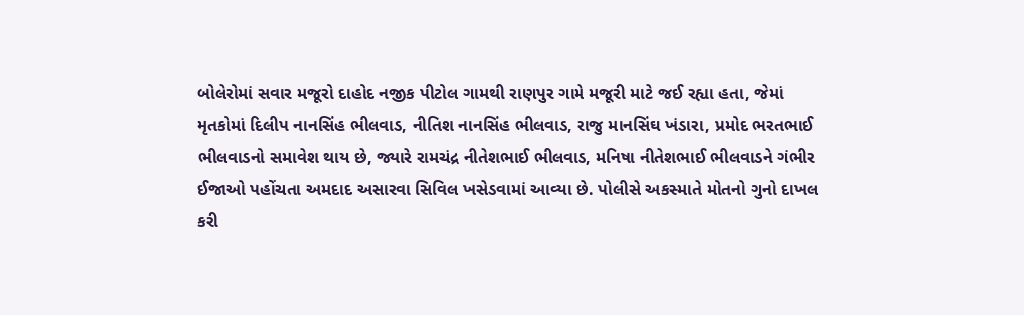બોલેરોમાં સવાર મજૂરો દાહોદ નજીક પીટોલ ગામથી રાણપુર ગામે મજૂરી માટે જઈ રહ્યા હતા, જેમાં મૃતકોમાં દિલીપ નાનસિંહ ભીલવાડ, નીતિશ નાનસિંહ ભીલવાડ, રાજુ માનસિંઘ ખંડારા, પ્રમોદ ભરતભાઈ ભીલવાડનો સમાવેશ થાય છે, જ્યારે રામચંદ્ર નીતેશભાઈ ભીલવાડ, મનિષા નીતેશભાઈ ભીલવાડને ગંભીર ઈજાઓ પહોંચતા અમદાદ અસારવા સિવિલ ખસેડવામાં આવ્યા છે. પોલીસે અકસ્માતે મોતનો ગુનો દાખલ કરી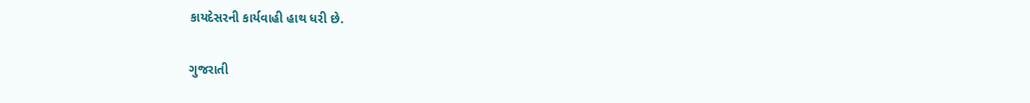કાયદેસરની કાર્યવાહી હાથ ધરી છે.

ગુજરાતી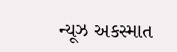ન્યૂઝ અકસ્માત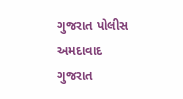ગુજરાત પોલીસ અમદાવાદ ગુજરાત